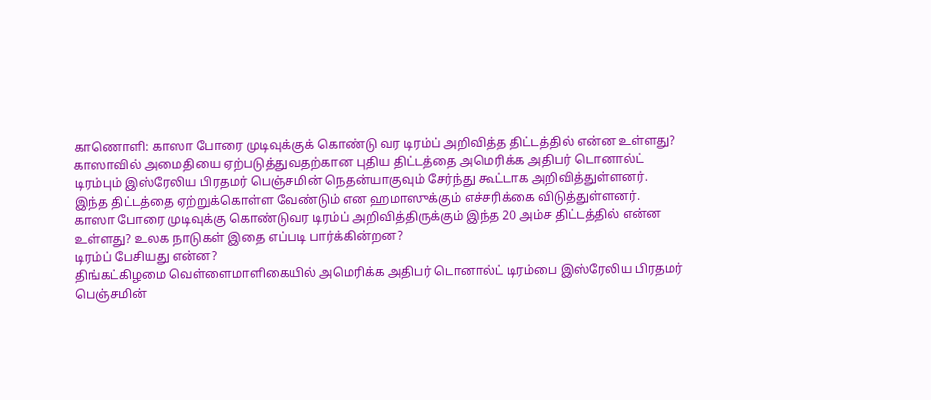காணொளி: காஸா போரை முடிவுக்குக் கொண்டு வர டிரம்ப் அறிவித்த திட்டத்தில் என்ன உள்ளது?
காஸாவில் அமைதியை ஏற்படுத்துவதற்கான புதிய திட்டத்தை அமெரிக்க அதிபர் டொனால்ட் டிரம்பும் இஸ்ரேலிய பிரதமர் பெஞ்சமின் நெதன்யாகுவும் சேர்ந்து கூட்டாக அறிவித்துள்ளனர்.
இந்த திட்டத்தை ஏற்றுக்கொள்ள வேண்டும் என ஹமாஸுக்கும் எச்சரிக்கை விடுத்துள்ளனர்.
காஸா போரை முடிவுக்கு கொண்டுவர டிரம்ப் அறிவித்திருக்கும் இந்த 20 அம்ச திட்டத்தில் என்ன உள்ளது? உலக நாடுகள் இதை எப்படி பார்க்கின்றன?
டிரம்ப் பேசியது என்ன?
திங்கட்கிழமை வெள்ளைமாளிகையில் அமெரிக்க அதிபர் டொனால்ட் டிரம்பை இஸ்ரேலிய பிரதமர் பெஞ்சமின்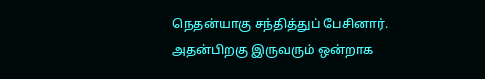நெதன்யாகு சந்தித்துப் பேசினார். அதன்பிறகு இருவரும் ஒன்றாக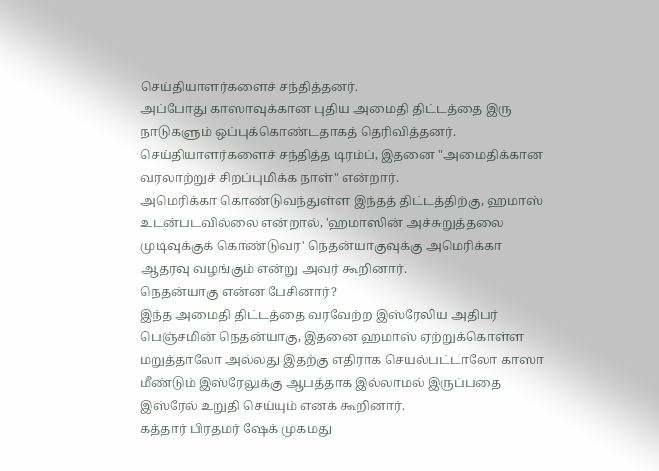செய்தியாளர்களைச் சந்தித்தனர்.
அப்போது காஸாவுக்கான புதிய அமைதி திட்டத்தை இரு நாடுகளும் ஒப்புக்கொண்டதாகத் தெரிவித்தனர்.
செய்தியாளர்களைச் சந்தித்த டிரம்ப், இதனை "அமைதிக்கான வரலாற்றுச் சிறப்புமிக்க நாள்" என்றார்.
அமெரிக்கா கொண்டுவந்துள்ள இந்தத் திட்டத்திற்கு, ஹமாஸ் உடன்படவில்லை என்றால், 'ஹமாஸின் அச்சுறுத்தலை முடிவுக்குக் கொண்டுவர' நெதன்யாகுவுக்கு அமெரிக்கா ஆதரவு வழங்கும் என்று அவர் கூறினார்.
நெதன்யாகு என்ன பேசினார்?
இந்த அமைதி திட்டத்தை வரவேற்ற இஸ்ரேலிய அதிபர் பெஞ்சமின் நெதன்யாகு, இதனை ஹமாஸ் ஏற்றுக்கொள்ள மறுத்தாலோ அல்லது இதற்கு எதிராக செயல்பட்டாலோ காஸா மீண்டும் இஸ்ரேலுக்கு ஆபத்தாக இல்லாமல் இருப்பதை இஸ்ரேல் உறுதி செய்யும் எனக் கூறினார்.
கத்தார் பிரதமர் ஷேக் முகமது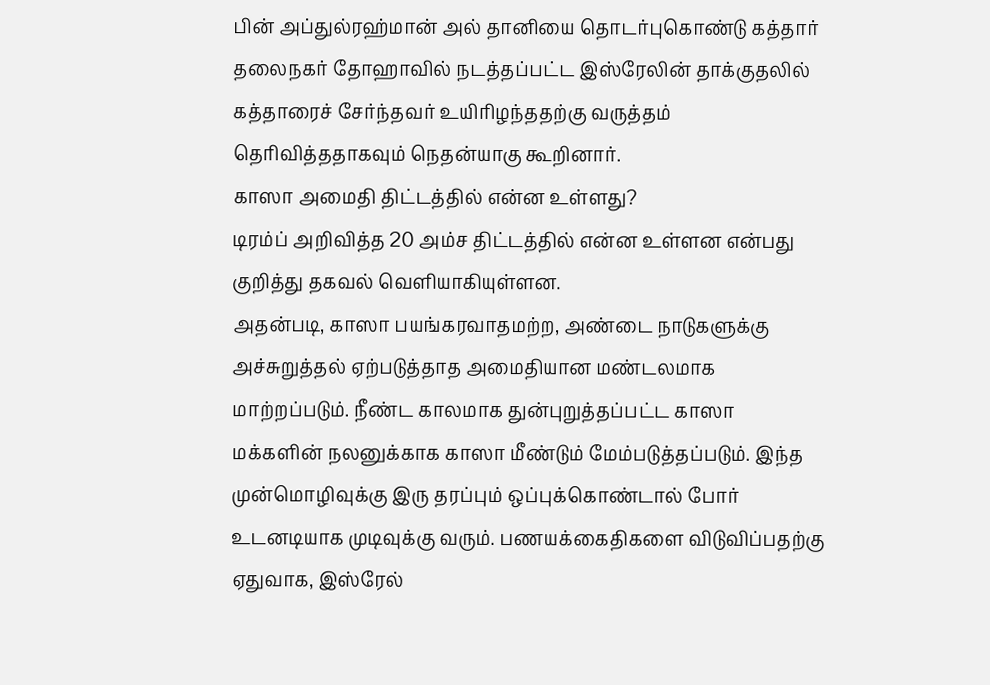பின் அப்துல்ரஹ்மான் அல் தானியை தொடர்புகொண்டு கத்தார் தலைநகர் தோஹாவில் நடத்தப்பட்ட இஸ்ரேலின் தாக்குதலில் கத்தாரைச் சேர்ந்தவர் உயிரிழந்ததற்கு வருத்தம் தெரிவித்ததாகவும் நெதன்யாகு கூறினார்.
காஸா அமைதி திட்டத்தில் என்ன உள்ளது?
டிரம்ப் அறிவித்த 20 அம்ச திட்டத்தில் என்ன உள்ளன என்பது குறித்து தகவல் வெளியாகியுள்ளன.
அதன்படி, காஸா பயங்கரவாதமற்ற, அண்டை நாடுகளுக்கு அச்சுறுத்தல் ஏற்படுத்தாத அமைதியான மண்டலமாக மாற்றப்படும். நீண்ட காலமாக துன்புறுத்தப்பட்ட காஸா மக்களின் நலனுக்காக காஸா மீண்டும் மேம்படுத்தப்படும். இந்த முன்மொழிவுக்கு இரு தரப்பும் ஒப்புக்கொண்டால் போர் உடனடியாக முடிவுக்கு வரும். பணயக்கைதிகளை விடுவிப்பதற்கு ஏதுவாக, இஸ்ரேல்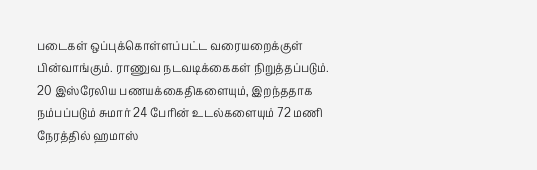படைகள் ஒப்புக்கொள்ளப்பட்ட வரையறைக்குள் பின்வாங்கும். ராணுவ நடவடிக்கைகள் நிறுத்தப்படும்.
20 இஸ்ரேலிய பணயக்கைதிகளையும், இறந்ததாக நம்பப்படும் சுமார் 24 பேரின் உடல்களையும் 72 மணி நேரத்தில் ஹமாஸ்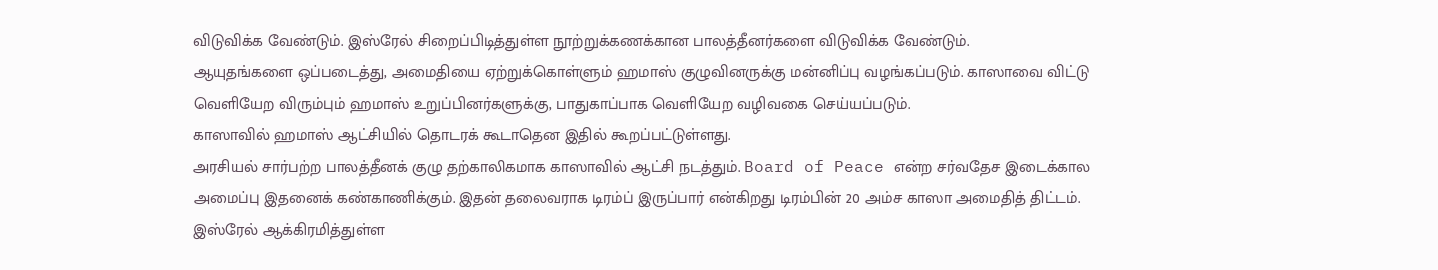விடுவிக்க வேண்டும். இஸ்ரேல் சிறைப்பிடித்துள்ள நூற்றுக்கணக்கான பாலத்தீனர்களை விடுவிக்க வேண்டும்.
ஆயுதங்களை ஒப்படைத்து, அமைதியை ஏற்றுக்கொள்ளும் ஹமாஸ் குழுவினருக்கு மன்னிப்பு வழங்கப்படும். காஸாவை விட்டு வெளியேற விரும்பும் ஹமாஸ் உறுப்பினர்களுக்கு, பாதுகாப்பாக வெளியேற வழிவகை செய்யப்படும்.
காஸாவில் ஹமாஸ் ஆட்சியில் தொடரக் கூடாதென இதில் கூறப்பட்டுள்ளது.
அரசியல் சார்பற்ற பாலத்தீனக் குழு தற்காலிகமாக காஸாவில் ஆட்சி நடத்தும். Board of Peace என்ற சர்வதேச இடைக்கால அமைப்பு இதனைக் கண்காணிக்கும். இதன் தலைவராக டிரம்ப் இருப்பார் என்கிறது டிரம்பின் 20 அம்ச காஸா அமைதித் திட்டம்.
இஸ்ரேல் ஆக்கிரமித்துள்ள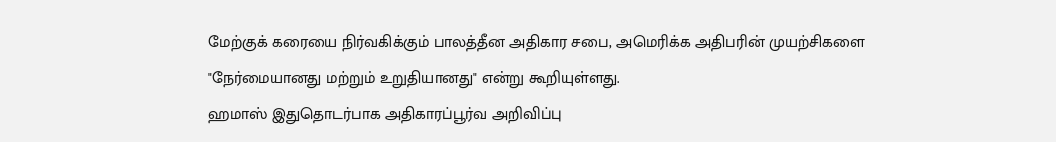மேற்குக் கரையை நிர்வகிக்கும் பாலத்தீன அதிகார சபை, அமெரிக்க அதிபரின் முயற்சிகளை "நேர்மையானது மற்றும் உறுதியானது" என்று கூறியுள்ளது.
ஹமாஸ் இதுதொடர்பாக அதிகாரப்பூர்வ அறிவிப்பு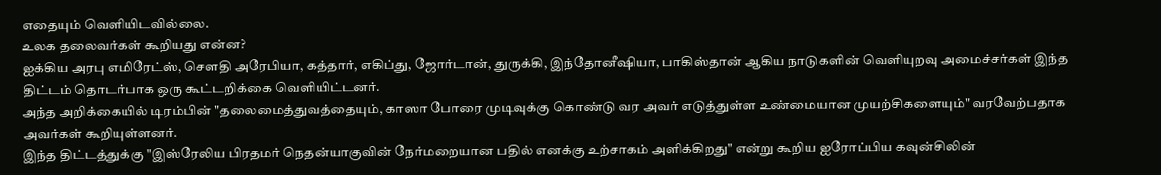எதையும் வெளியிடவில்லை.
உலக தலைவர்கள் கூறியது என்ன?
ஐக்கிய அரபு எமிரேட்ஸ், சௌதி அரேபியா, கத்தார், எகிப்து, ஜோர்டான், துருக்கி, இந்தோனீஷியா, பாகிஸ்தான் ஆகிய நாடுகளின் வெளியுறவு அமைச்சர்கள் இந்த திட்டம் தொடர்பாக ஒரு கூட்டறிக்கை வெளியிட்டனர்.
அந்த அறிக்கையில் டிரம்பின் "தலைமைத்துவத்தையும், காஸா போரை முடிவுக்கு கொண்டு வர அவர் எடுத்துள்ள உண்மையான முயற்சிகளையும்" வரவேற்பதாக அவர்கள் கூறியுள்ளனர்.
இந்த திட்டத்துக்கு "இஸ்ரேலிய பிரதமர் நெதன்யாகுவின் நேர்மறையான பதில் எனக்கு உற்சாகம் அளிக்கிறது" என்று கூறிய ஐரோப்பிய கவுன்சிலின்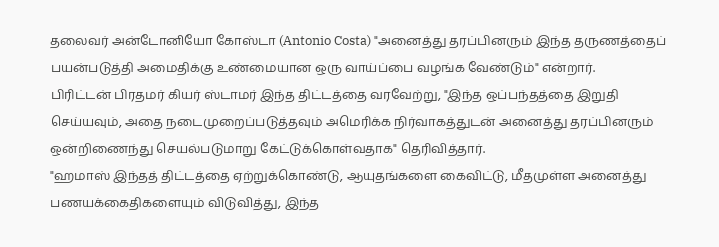தலைவர் அன்டோனியோ கோஸ்டா (Antonio Costa) "அனைத்து தரப்பினரும் இந்த தருணத்தைப் பயன்படுத்தி அமைதிக்கு உண்மையான ஒரு வாய்ப்பை வழங்க வேண்டும்" என்றார்.
பிரிட்டன் பிரதமர் கியர் ஸ்டாமர் இந்த திட்டத்தை வரவேற்று, "இந்த ஒப்பந்தத்தை இறுதி செய்யவும், அதை நடைமுறைப்படுத்தவும் அமெரிக்க நிர்வாகத்துடன் அனைத்து தரப்பினரும் ஒன்றிணைந்து செயல்படுமாறு கேட்டுக்கொள்வதாக" தெரிவித்தார்.
"ஹமாஸ் இந்தத் திட்டத்தை ஏற்றுக்கொண்டு, ஆயுதங்களை கைவிட்டு, மீதமுள்ள அனைத்து பணயக்கைதிகளையும் விடுவித்து, இந்த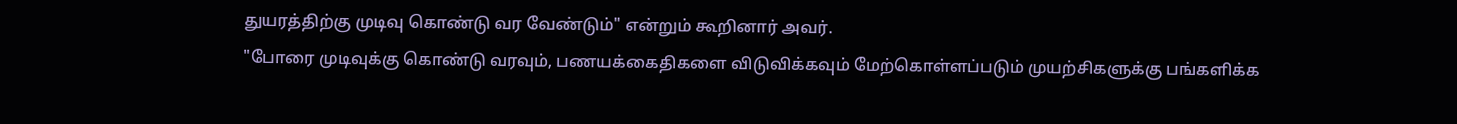துயரத்திற்கு முடிவு கொண்டு வர வேண்டும்" என்றும் கூறினார் அவர்.
"போரை முடிவுக்கு கொண்டு வரவும், பணயக்கைதிகளை விடுவிக்கவும் மேற்கொள்ளப்படும் முயற்சிகளுக்கு பங்களிக்க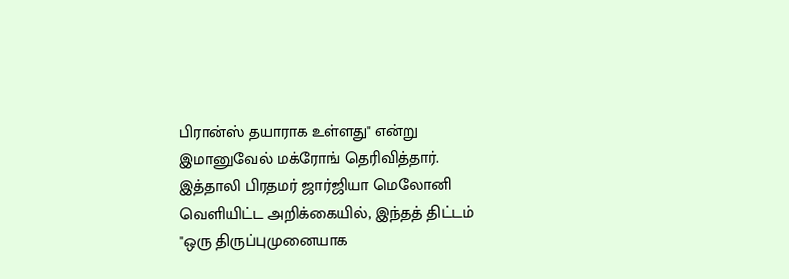பிரான்ஸ் தயாராக உள்ளது" என்று இமானுவேல் மக்ரோங் தெரிவித்தார்.
இத்தாலி பிரதமர் ஜார்ஜியா மெலோனி வெளியிட்ட அறிக்கையில், இந்தத் திட்டம் "ஒரு திருப்புமுனையாக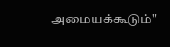அமையக்கூடும்"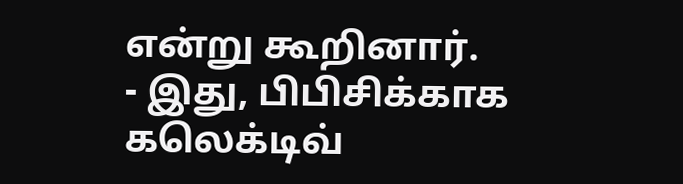என்று கூறினார்.
- இது, பிபிசிக்காக கலெக்டிவ்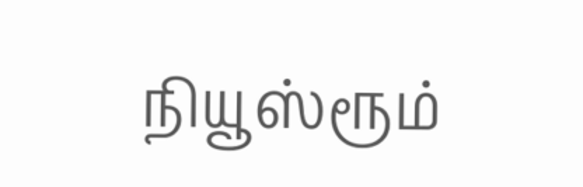நியூஸ்ரூம்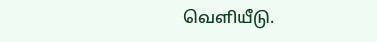வெளியீடு.